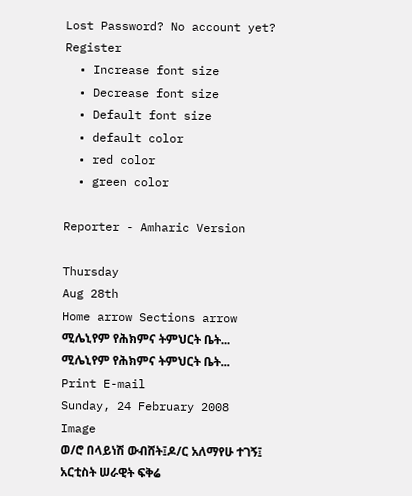Lost Password? No account yet? Register
  • Increase font size
  • Decrease font size
  • Default font size
  • default color
  • red color
  • green color

Reporter - Amharic Version

Thursday
Aug 28th
Home arrow Sections arrow ሚሌኒየም የሕክምና ትምህርት ቤት...
ሚሌኒየም የሕክምና ትምህርት ቤት... Print E-mail
Sunday, 24 February 2008
Image
ወ/ሮ በላይነሽ ውብሸት፤ዶ/ር አለማየሁ ተገኝ፤ አርቲስት ሠራዊት ፍቅሬ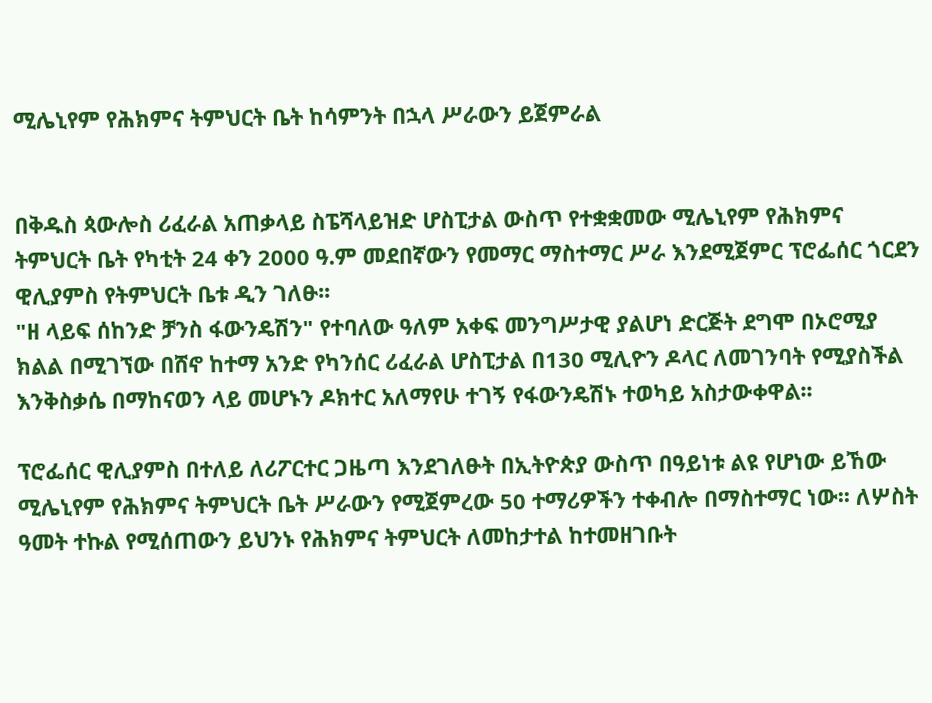ሚሌኒየም የሕክምና ትምህርት ቤት ከሳምንት በኋላ ሥራውን ይጀምራል


በቅዱስ ጳውሎስ ሪፈራል አጠቃላይ ስፔሻላይዝድ ሆስፒታል ውስጥ የተቋቋመው ሚሌኒየም የሕክምና ትምህርት ቤት የካቲት 24 ቀን 2000 ዓ.ም መደበኛውን የመማር ማስተማር ሥራ እንደሚጀምር ፕሮፌሰር ጎርደን ዊሊያምስ የትምህርት ቤቱ ዲን ገለፁ፡፡
"ዘ ላይፍ ሰከንድ ቻንስ ፋውንዴሽን" የተባለው ዓለም አቀፍ መንግሥታዊ ያልሆነ ድርጅት ደግሞ በኦሮሚያ ክልል በሚገኘው በሸኖ ከተማ አንድ የካንሰር ሪፈራል ሆስፒታል በ130 ሚሊዮን ዶላር ለመገንባት የሚያስችል እንቅስቃሴ በማከናወን ላይ መሆኑን ዶክተር አለማየሁ ተገኝ የፋውንዴሽኑ ተወካይ አስታውቀዋል፡፡

ፕሮፌሰር ዊሊያምስ በተለይ ለሪፖርተር ጋዜጣ እንደገለፁት በኢትዮጵያ ውስጥ በዓይነቱ ልዩ የሆነው ይኸው ሚሌኒየም የሕክምና ትምህርት ቤት ሥራውን የሚጀምረው 50 ተማሪዎችን ተቀብሎ በማስተማር ነው፡፡ ለሦስት ዓመት ተኩል የሚሰጠውን ይህንኑ የሕክምና ትምህርት ለመከታተል ከተመዘገቡት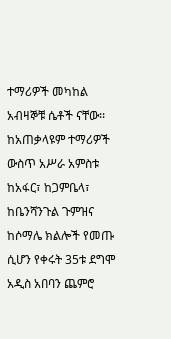ተማሪዎች መካከል አብዛኞቹ ሴቶች ናቸው፡፡ ከአጠቃላዩም ተማሪዎች ውስጥ አሥራ አምስቱ ከአፋር፣ ከጋምቤላ፣ ከቤንሻንጉል ጉምዝና ከሶማሌ ክልሎች የመጡ ሲሆን የቀሩት 35ቱ ደግሞ አዲስ አበባን ጨምሮ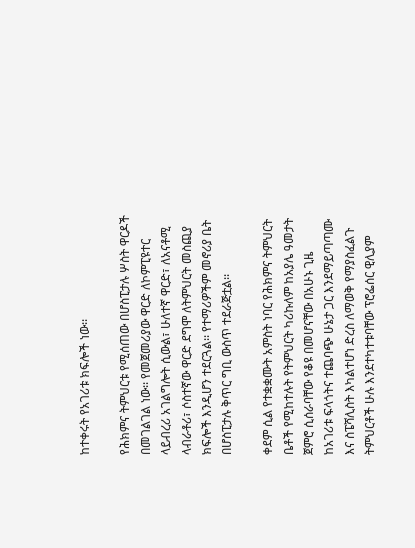ከተቀሩት የአገሪቱ ክፍሎች ነው፡፡

የሕክምና ትምህርቱ የሚሰጠው በሆስፒታሉ ሦስት ዋርዶች በመገልገል ነው፡፡ የመጀመሪያው ዋርድ ለኮምፒዩተር ላይብረሪ አገልግሎት ሲውል፣ ሁለተኛ ዋርድ፣ ለአናቶሚ ላብራቶሪ፣ ሶስተኛው ዋርድ ደግሞ ለትምህርት መስጪያ ክፍሎች እንዲሆን ተደርጓል፡፡ የተማሪዎችም መኖሪያ ቤት በሆስፒታሉ ቅጥር ግቢ ውስጥ ተደራጅቷል፡፡

ቀደም ሲል የተቋቋሙት አምስት ነባር የሕክምና ትምህርት ቤቶች የሚከተሉት የትምህርት ካሪኩለም ከአያሌ ዓመታት ጀምሮ ሲሰራባቸው የቆዩ በመሆናቸው በአሁኑ ጊዜ ከአገሪቱ ፍላጎትና ተጨባጭ ሁኔታ ጋር እንደማይጣጣሙ እና ስፔሻሊስት እካልተሆነ ድረስ ለማወቅ የማያስፈልጉ ትምህርቶች ሁሉ እንደተካተቱባቸው ፕሮፌሰር ዊሊያም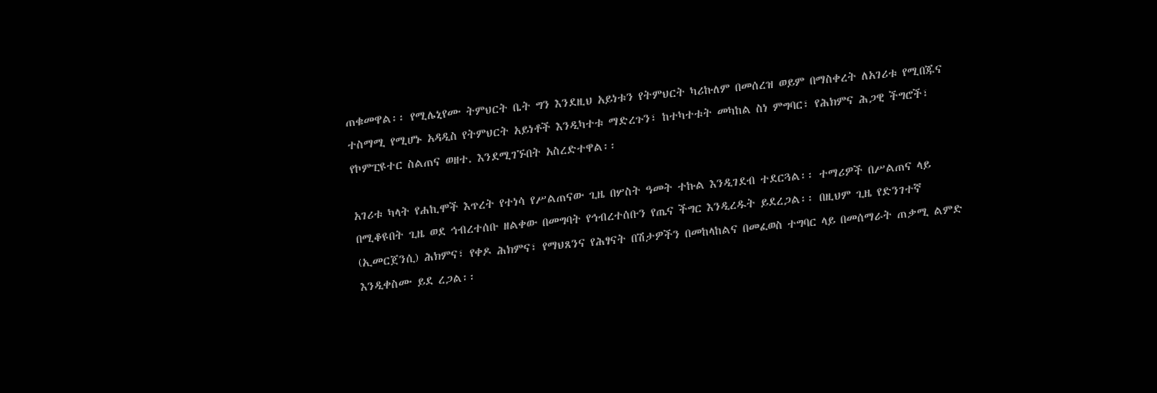ጠቁመዋል፡፡ የሚሌኒየሙ ትምህርት ቤት ግን እንደዚህ አይነቱን የትምህርት ካሪኩለም በመሰረዝ ወይም በማስቀረት ለአገሪቱ የሚበጁና ተስማሚ የሚሆኑ አዳዲስ የትምህርት አይነቶች እንዲካተቱ ማድረጉን፣ ከተካተቱት መካከል ስነ ምግባር፣ የሕክምና ሕጋዊ ችግሮች፣ የኮምፒዩተር ስልጠና ወዘተ. እንደሚገኙበት አስረድተዋል፡፡

አገሪቱ ካላት የሐኪሞች እጥረት የተነሳ የሥልጠናው ጊዜ በሦስት ዓመት ተኩል እንዲገደብ ተደርጓል፡፡ ተማሪዎች በሥልጠና ላይ በሚቆዩበት ጊዜ ወደ ኅብረተሰቡ ዘልቀው በመግባት የኅብረተሰቡን የጤና ችግር እንዲረዱት ይደረጋል፡፡ በዚህም ጊዜ የድንገተኛ (ኢመርጀንሲ) ሕክምና፣ የቀዶ ሕክምና፣ የማህጸንና የሕፃናት በሽታዎችን በመከላከልና በመፈወስ ተግባር ላይ በመሰማራት ጠቃሚ ልምድ እንዲቀስሙ ይደ ረጋል፡፡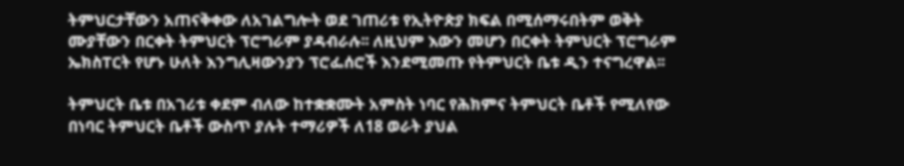ትምህርታቸውን አጠናቅቀው ለአገልግሎት ወደ ገጠሪቱ የኢትዮጵያ ክፍል በሚሰማሩበትም ወቅት ሙያቸውን በርቀት ትምህርት ፕሮግራም ያዳብራሉ፡፡ ለዚህም እውን መሆን በርቀት ትምህርት ፕሮግራም ኤክስፐርት የሆኑ ሁለት እንግሊዛውንያን ፕሮፌሰሮች እንደሚመጡ የትምህርት ቤቱ ዲን ተናግረዋል፡፡

ትምህርት ቤቱ በአገሪቱ ቀደም ብለው ከተቋቋሙት አምስት ነባር የሕክምና ትምህርት ቤቶች የሚለየው በነባር ትምህርት ቤቶች ውስጥ ያሉት ተማሪዎች ለ18 ወራት ያህል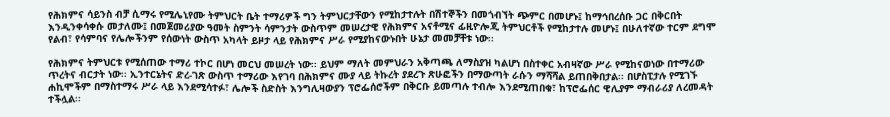የሕክምና ሳይንስ ብቻ ሲማሩ የሚሌኒየሙ ትምህርት ቤት ተማሪዎች ግን ትምህርታቸውን የሚከታተሉት በሽተኞችን በመጎብኘት ጭምር በመሆኑ፤ ከማኅበረሰቡ ጋር በቅርበት እንዲንቀሳቀሱ መታለሙ፤ በመጀመሪያው ዓመት ስምንት ሳምንታት ውስጥም መሠረታዊ የሕክምና አናቶሚና ፊዚዮሎጂ ትምህርቶች የሚከታተሉ መሆኑ፤ በሁለተኛው ተርም ደግሞ የልብ፣ የሳምባና የሌሎችንም የሰውነት ውስጥ አካላት ይዞታ ላይ የሕክምና ሥራ የሚያከናውኑበት ሁኔታ መመቻቸቱ ነው፡፡

የሕክምና ትምህርቱ የሚሰጠው ተማሪ ተኮር በሆነ መርህ መሠረት ነው፡፡ ይህም ማለት መምህራን አቅጣጫ ለማስያዝ ካልሆነ በስተቀር አብዛኛው ሥራ የሚከናወነው በተማሪው ጥረትና ብርታት ነው፡፡ ኢንተርኔትና ድረ-ገጽ ውስጥ ተማሪው እየገባ በሕክምና ሙያ ላይ ትኩረት ያደረጉ ጽሁፎችን በማውጣት ራሱን ማሻሻል ይጠበቅበታል፡፡ በሆስፒታሉ የሚገኙ ሐኪሞችም በማስተማሩ ሥራ ላይ እንደሚሳተፉ፣ ሌሎች ስድስት እንግሊዛውያን ፕሮፌሰሮችም በቅርቡ ይመጣሉ ተብሎ እንደሚጠበቁ፣ ከፕሮፌሰር ዊሊያም ማብራሪያ ለረመዳት ተችሏል፡፡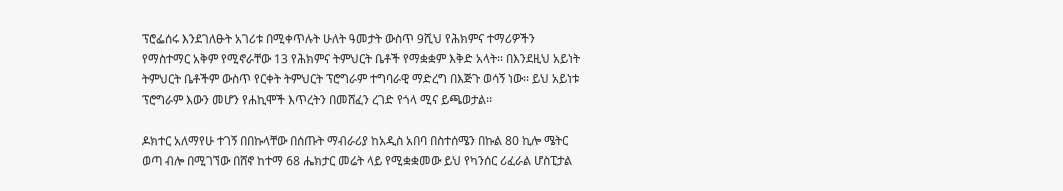ፕሮፌሰሩ እንደገለፁት አገሪቱ በሚቀጥሉት ሁለት ዓመታት ውስጥ 9ሺህ የሕክምና ተማሪዎችን የማስተማር አቅም የሚኖራቸው 13 የሕክምና ትምህርት ቤቶች የማቋቋም እቅድ አላት፡፡ በእንደዚህ አይነት ትምህርት ቤቶችም ውስጥ የርቀት ትምህርት ፕሮግራም ተግባራዊ ማድረግ በእጅጉ ወሳኝ ነው፡፡ ይህ አይነቱ ፕሮግራም እውን መሆን የሐኪሞች እጥረትን በመሸፈን ረገድ የጎላ ሚና ይጫወታል፡፡

ዶክተር አለማየሁ ተገኝ በበኩላቸው በሰጡት ማብራሪያ ከአዲስ አበባ በስተሰሜን በኩል 80 ኪሎ ሜትር ወጣ ብሎ በሚገኘው በሸኖ ከተማ 68 ሔክታር መሬት ላይ የሚቋቋመው ይህ የካንሰር ሪፈራል ሆስፒታል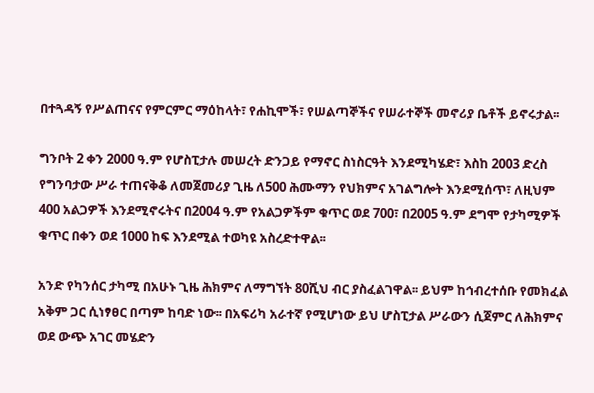በተጓዳኝ የሥልጠናና የምርምር ማዕከላት፣ የሐኪሞች፣ የሠልጣኞችና የሠራተኞች መኖሪያ ቤቶች ይኖሩታል፡፡

ግንቦት 2 ቀን 2000 ዓ.ም የሆስፒታሉ መሠረት ድንጋይ የማኖር ስነስርዓት እንደሚካሄድ፣ እስከ 2003 ድረስ የግንባታው ሥራ ተጠናቅቆ ለመጀመሪያ ጊዜ ለ500 ሕሙማን የህክምና አገልግሎት እንደሚሰጥ፣ ለዚህም 400 አልጋዎች እንደሚኖሩትና በ2004 ዓ.ም የአልጋዎችም ቁጥር ወደ 700፣ በ2005 ዓ.ም ደግሞ የታካሚዎች ቁጥር በቀን ወደ 1000 ከፍ እንደሚል ተወካዩ አስረድተዋል፡፡

አንድ የካንሰር ታካሚ በአሁኑ ጊዜ ሕክምና ለማግኘት 80ሺህ ብር ያስፈልገዋል፡፡ ይህም ከኅብረተሰቡ የመክፈል አቅም ጋር ሲነፃፀር በጣም ከባድ ነው፡፡ በአፍሪካ አራተኛ የሚሆነው ይህ ሆስፒታል ሥራውን ሲጀምር ለሕክምና ወደ ውጭ አገር መሄድን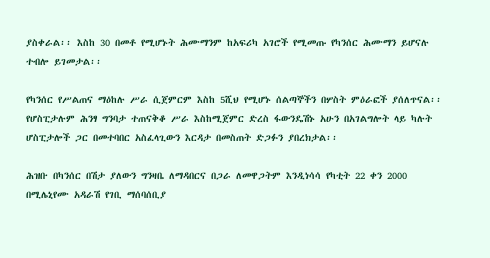ያስቀራል፡፡ እስከ 30 በመቶ የሚሆኑት ሕሙማንም ከአፍሪካ አገሮች የሚመጡ የካንሰር ሕሙማን ይሆናሉ ተብሎ ይገመታል፡፡

የካንሰር የሥልጠና ማዕከሉ ሥራ ሲጀምርም እስከ 5ሺህ የሚሆኑ ሰልጣኞችን በሦስት ምዕራፎች ያሰለጥናል፡፡ የሆስፒታሉም ሕንፃ ግንባታ ተጠናቅቆ ሥራ እስከሚጀምር ድረስ ፋውንዴሽኑ አሁን በአገልግሎት ላይ ካሉት ሆስፒታሎች ጋር በመተባበር አስፈላጊውን እርዳታ በመስጠት ድጋፉን ያበረክታል፡፡

ሕዝቡ በካንሰር በሽታ ያለውን ግንዛቤ ለማዳበርና በጋራ ለመዋጋትም እንዲነሳሳ የካቲት 22 ቀን 2000 በሚሌኒየሙ አዳራሽ የገቢ ማሰባሰቢያ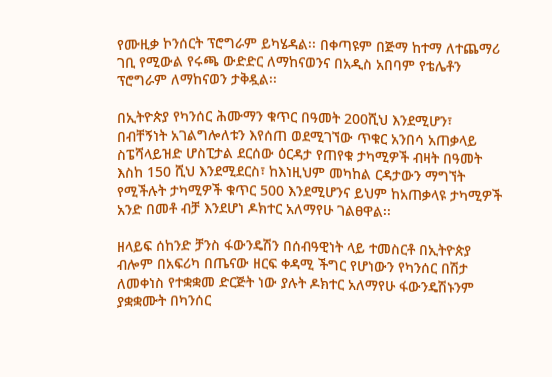የሙዚቃ ኮንሰርት ፕሮግራም ይካሄዳል፡፡ በቀጣዩም በጅማ ከተማ ለተጨማሪ ገቢ የሚውል የሩጫ ውድድር ለማከናወንና በአዲስ አበባም የቴሌቶን ፕሮግራም ለማከናወን ታቅዷል፡፡

በኢትዮጵያ የካንሰር ሕሙማን ቁጥር በዓመት 200ሺህ እንደሚሆን፣ በብቸኝነት አገልግሎለቱን እየሰጠ ወደሚገኘው ጥቁር አንበሳ አጠቃላይ ስፔሻላይዝድ ሆስፒታል ደርሰው ዕርዳታ የጠየቁ ታካሚዎች ብዛት በዓመት እስከ 150 ሺህ እንደሚደርስ፣ ከእነዚህም መካከል ርዳታውን ማግኘት የሚችሉት ታካሚዎች ቁጥር 500 እንደሚሆንና ይህም ከአጠቃላዩ ታካሚዎች አንድ በመቶ ብቻ እንደሆነ ዶክተር አለማየሁ ገልፀዋል፡፡

ዘላይፍ ሰከንድ ቻንስ ፋውንዴሽን በሰብዓዊነት ላይ ተመስርቶ በኢትዮጵያ ብሎም በአፍሪካ በጤናው ዘርፍ ቀዳሚ ችግር የሆነውን የካንሰር በሽታ ለመቀነስ የተቋቋመ ድርጅት ነው ያሉት ዶክተር አለማየሁ ፋውንዴሽኑንም ያቋቋሙት በካንሰር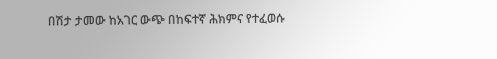በሽታ ታመው ከአገር ውጭ በከፍተኛ ሕክምና የተፈወሱ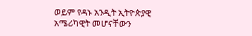ወይም የዳኑ አንዲት ኢትዮጵያዊ አሜሪካዊት መሆናቸውን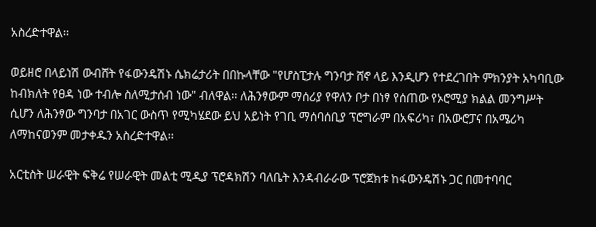አስረድተዋል፡፡

ወይዘሮ በላይነሽ ውብሸት የፋውንዴሽኑ ሴክሬታሪት በበኩላቸው "የሆስፒታሉ ግንባታ ሸኖ ላይ እንዲሆን የተደረገበት ምክንያት አካባቢው ከብክለት የፀዳ ነው ተብሎ ስለሚታሰብ ነው" ብለዋል፡፡ ለሕንፃውም ማሰሪያ የዋለን ቦታ በነፃ የሰጠው የኦሮሚያ ክልል መንግሥት ሲሆን ለሕንፃው ግንባታ በአገር ውስጥ የሚካሄደው ይህ አይነት የገቢ ማሰባሰቢያ ፕሮግራም በአፍሪካ፣ በአውሮፓና በአሜሪካ ለማከናወንም መታቀዱን አስረድተዋል፡፡

አርቲስት ሠራዊት ፍቅሬ የሠራዊት መልቲ ሚዲያ ፕሮዳክሽን ባለቤት እንዳብራራው ፕሮጀክቱ ከፋውንዴሽኑ ጋር በመተባባር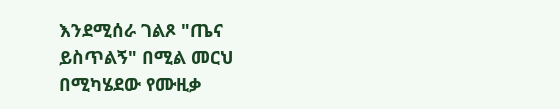እንደሚሰራ ገልጾ "ጤና ይስጥልኝ" በሚል መርህ በሚካሄደው የሙዚቃ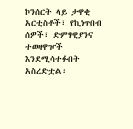ኮንሰርት ላይ ታዋቂ አርቲስቶች፣ የኪነጥበብ ሰዎች፣ ድምፃዊያንና ተወዛዋዦች እንደሚሳተፉበት አስረድቷል፡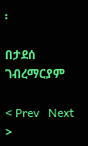፡

በታደሰ ገብረማርያም

< Prev   Next >